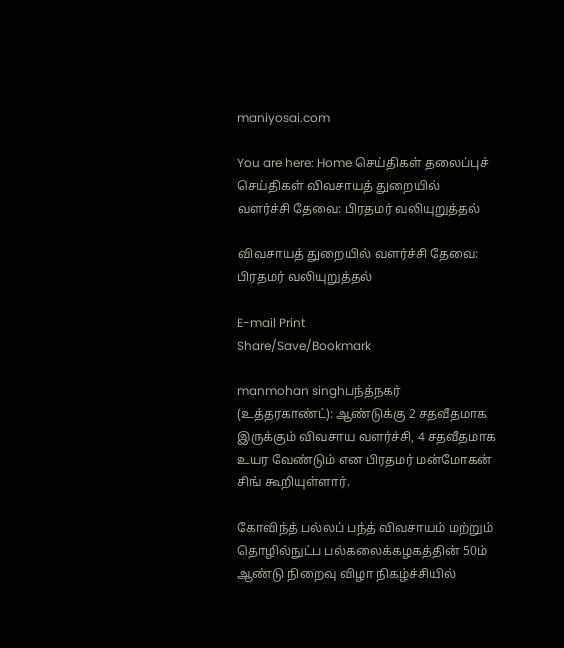maniyosai.com

You are here: Home செய்திகள் தலைப்புச் செய்திகள் விவசாயத் துறையில் வளர்ச்சி தேவை: பிரதமர் வலியுறுத்தல்

விவசாயத் துறையில் வளர்ச்சி தேவை: பிரதமர் வலியுறுத்தல்

E-mail Print
Share/Save/Bookmark

manmohan singhபந்த்நகர் (உத்தரகாண்ட்): ஆண்டுக்கு 2 சதவீதமாக இருக்கும் விவசாய வளர்ச்சி, 4 சதவீதமாக உயர வேண்டும் என பிரதமர் மன்மோகன் சிங் கூறியுள்ளார்.

கோவிந்த் பல்லப் பந்த் விவசாயம் மற்றும் தொழில்நுட்ப பல்கலைக்கழகத்தின் 50ம் ஆண்டு நிறைவு விழா நிகழ்ச்சியில்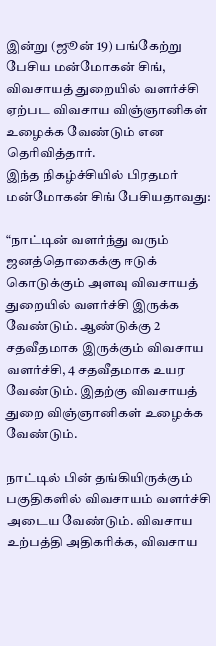இன்று (ஜூன் 19) பங்கேற்று பேசிய மன்மோகன் சிங், விவசாயத் துறையில் வளர்ச்சி ஏற்பட விவசாய விஞ்ஞானிகள் உழைக்க வேண்டும் என தெரிவித்தார்.
இந்த நிகழ்ச்சியில் பிரதமர் மன்மோகன் சிங் பேசியதாவது:

“நாட்டின் வளர்ந்து வரும் ஜனத்தொகைக்கு ஈடுக் கொடுக்கும் அளவு விவசாயத் துறையில் வளர்ச்சி இருக்க வேண்டும். ஆண்டுக்கு 2 சதவீதமாக இருக்கும் விவசாய வளர்ச்சி, 4 சதவீதமாக உயர வேண்டும். இதற்கு விவசாயத் துறை விஞ்ஞானிகள் உழைக்க வேண்டும்.

நாட்டில் பின் தங்கியிருக்கும் பகுதிகளில் விவசாயம் வளர்ச்சி அடைய வேண்டும். விவசாய உற்பத்தி அதிகரிக்க, விவசாய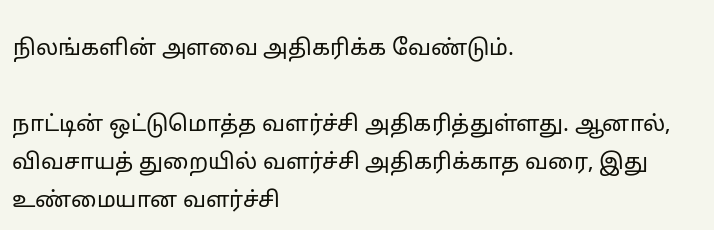நிலங்களின் அளவை அதிகரிக்க வேண்டும்.

நாட்டின் ஒட்டுமொத்த வளர்ச்சி அதிகரித்துள்ளது. ஆனால், விவசாயத் துறையில் வளர்ச்சி அதிகரிக்காத வரை, இது உண்மையான வளர்ச்சி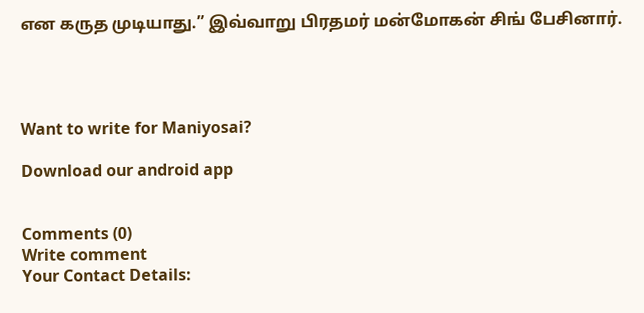என கருத முடியாது.” இவ்வாறு பிரதமர் மன்மோகன் சிங் பேசினார்.




Want to write for Maniyosai?

Download our android app


Comments (0)
Write comment
Your Contact Details: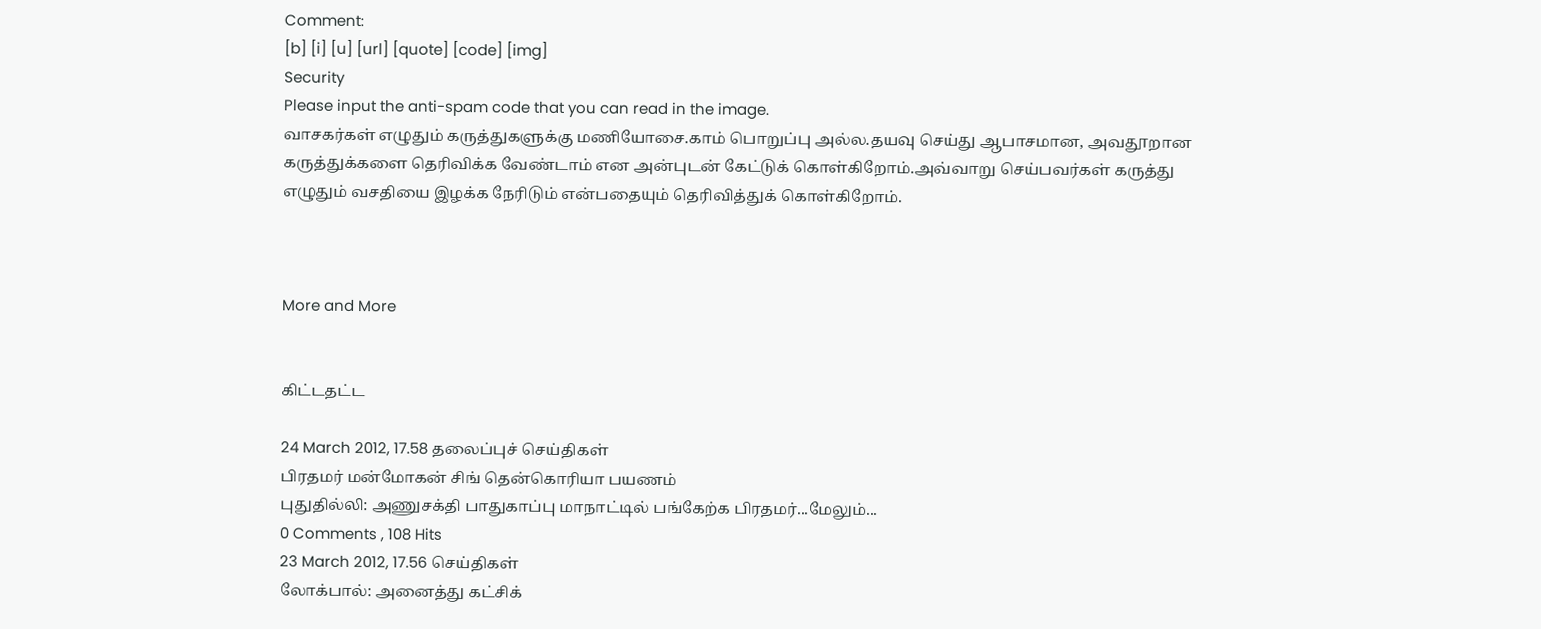Comment:
[b] [i] [u] [url] [quote] [code] [img]
Security
Please input the anti-spam code that you can read in the image.
வாசகர்கள் எழுதும் கருத்துகளுக்கு மணியோசை.காம் பொறுப்பு அல்ல.தயவு செய்து ஆபாசமான, அவதூறான கருத்துக்களை தெரிவிக்க வேண்டாம் என அன்புடன் கேட்டுக் கொள்கிறோம்.அவ்வாறு செய்பவர்கள் கருத்து எழுதும் வசதியை இழக்க நேரிடும் என்பதையும் தெரிவித்துக் கொள்கிறோம்.



More and More


கிட்டதட்ட

24 March 2012, 17.58 தலைப்புச் செய்திகள்
பிரதமர் மன்மோகன் சிங் தென்கொரியா பயணம்
புதுதில்லி: அணுசக்தி பாதுகாப்பு மாநாட்டில் பங்கேற்க பிரதமர்...மேலும்...
0 Comments , 108 Hits
23 March 2012, 17.56 செய்திகள்
லோக்பால்: அனைத்து கட்சிக்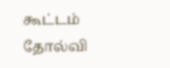கூட்டம் தோல்வி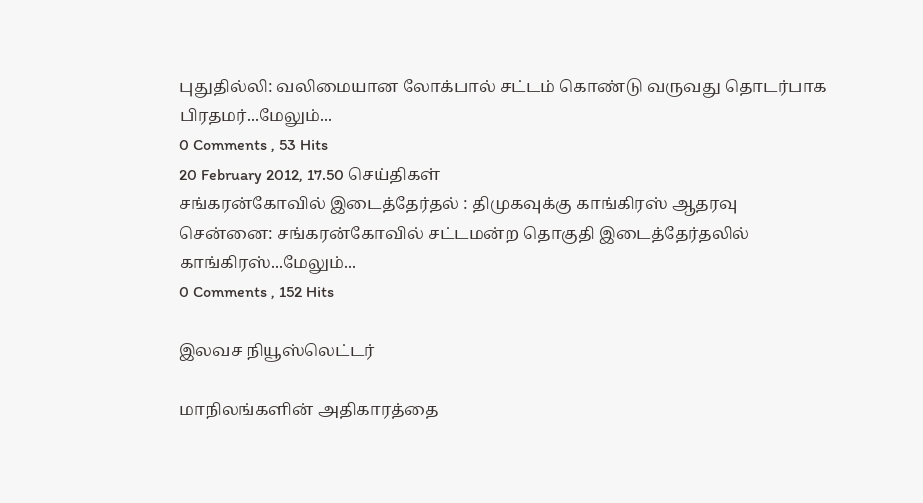புதுதில்லி: வலிமையான லோக்பால் சட்டம் கொண்டு வருவது தொடர்பாக பிரதமர்...மேலும்...
0 Comments , 53 Hits
20 February 2012, 17.50 செய்திகள்
சங்கரன்கோவில் இடைத்தேர்தல் : திமுகவுக்கு காங்கிரஸ் ஆதரவு
சென்னை: சங்கரன்கோவில் சட்டமன்ற தொகுதி இடைத்தேர்தலில் காங்கிரஸ்...மேலும்...
0 Comments , 152 Hits

இலவச நியூஸ்லெட்டர்

மாநிலங்களின் அதிகாரத்தை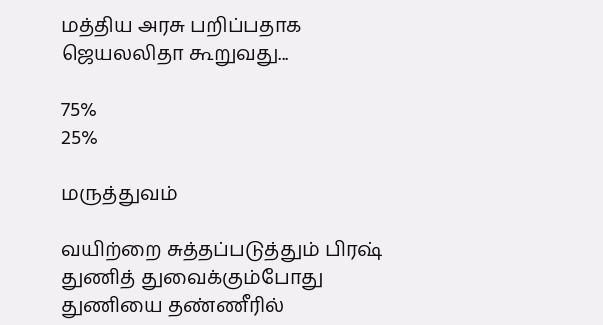மத்திய அரசு பறிப்பதாக ஜெயலலிதா கூறுவது...

75%
25%

மருத்துவம்

வயிற்றை சுத்தப்படுத்தும் பிரஷ்
துணித் துவைக்கும்போது துணியை தண்ணீரில்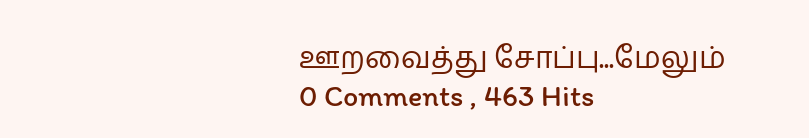ஊறவைத்து சோப்பு...மேலும்
0 Comments , 463 Hits